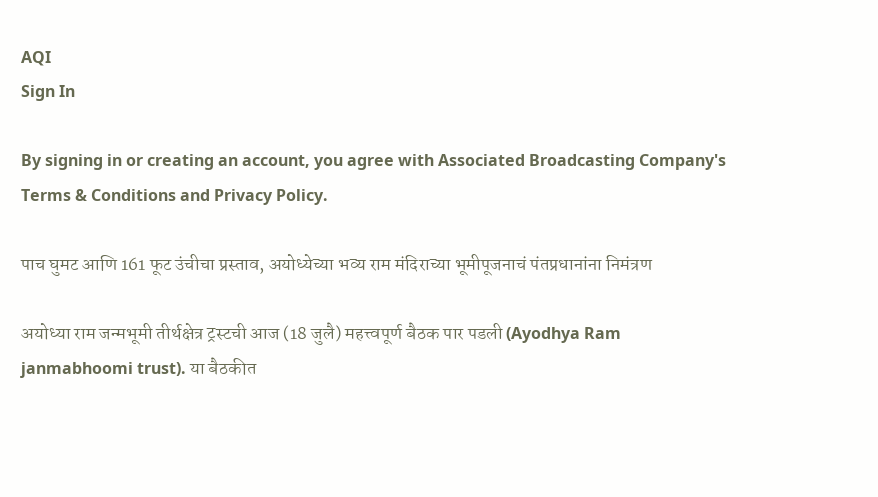AQI
Sign In

By signing in or creating an account, you agree with Associated Broadcasting Company's Terms & Conditions and Privacy Policy.

पाच घुमट आणि 161 फूट उंचीचा प्रस्ताव, अयोध्येच्या भव्य राम मंदिराच्या भूमीपूजनाचं पंतप्रधानांना निमंत्रण

अयोध्या राम जन्मभूमी तीर्थक्षेत्र ट्रस्टची आज (18 जुलै) महत्त्वपूर्ण बैठक पार पडली (Ayodhya Ram janmabhoomi trust). या बैठकीत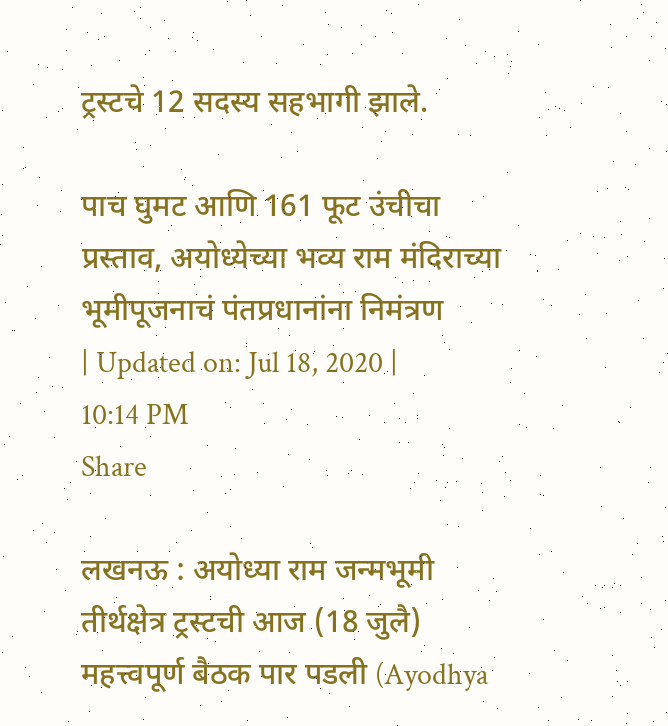ट्रस्टचे 12 सदस्य सहभागी झाले.

पाच घुमट आणि 161 फूट उंचीचा प्रस्ताव, अयोध्येच्या भव्य राम मंदिराच्या भूमीपूजनाचं पंतप्रधानांना निमंत्रण
| Updated on: Jul 18, 2020 | 10:14 PM
Share

लखनऊ : अयोध्या राम जन्मभूमी तीर्थक्षेत्र ट्रस्टची आज (18 जुलै) महत्त्वपूर्ण बैठक पार पडली (Ayodhya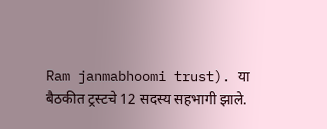Ram janmabhoomi trust). या बैठकीत ट्रस्टचे 12 सदस्य सहभागी झाले.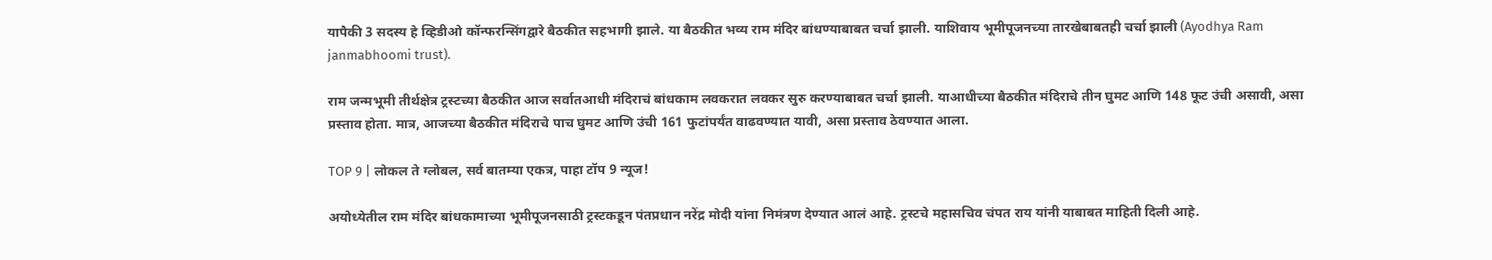यापैकी 3 सदस्य हे व्हिडीओ कॉन्फरन्सिंगद्वारे बैठकीत सहभागी झाले. या बैठकीत भव्य राम मंदिर बांधण्याबाबत चर्चा झाली. याशिवाय भूमीपूजनच्या तारखेबाबतही चर्चा झाली (Ayodhya Ram janmabhoomi trust).

राम जन्मभूमी तीर्थक्षेत्र ट्रस्टच्या बैठकीत आज सर्वातआधी मंदिराचं बांधकाम लवकरात लवकर सुरु करण्याबाबत चर्चा झाली. याआधीच्या बैठकीत मंदिराचे तीन घुमट आणि 148 फूट उंची असावी, असा प्रस्ताव होता. मात्र, आजच्या बैठकीत मंदिराचे पाच घुमट आणि उंची 161 फुटांपर्यंत वाढवण्यात यावी, असा प्रस्ताव ठेवण्यात आला.

TOP 9 | लोकल ते ग्लोबल, सर्व बातम्या एकत्र, पाहा टॉप 9 न्यूज!

अयोध्येतील राम मंदिर बांधकामाच्या भूमीपूजनसाठी ट्रस्टकडून पंतप्रधान नरेंद्र मोदी यांना निमंत्रण देण्यात आलं आहे. ट्रस्टचे महासचिव चंपत राय यांनी याबाबत माहिती दिली आहे.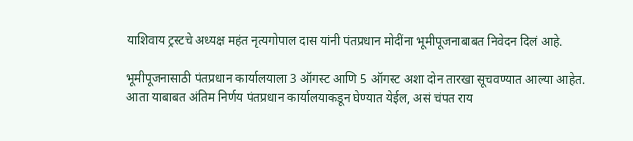याशिवाय ट्रस्टचे अध्यक्ष महंत नृत्यगोपाल दास यांनी पंतप्रधान मोदींना भूमीपूजनाबाबत निवेदन दिलं आहे.

भूमीपूजनासाठी पंतप्रधान कार्यालयाला 3 ऑगस्ट आणि 5 ऑगस्ट अशा दोन तारखा सूचवण्यात आल्या आहेत. आता याबाबत अंतिम निर्णय पंतप्रधान कार्यालयाकडून घेण्यात येईल, असं चंपत राय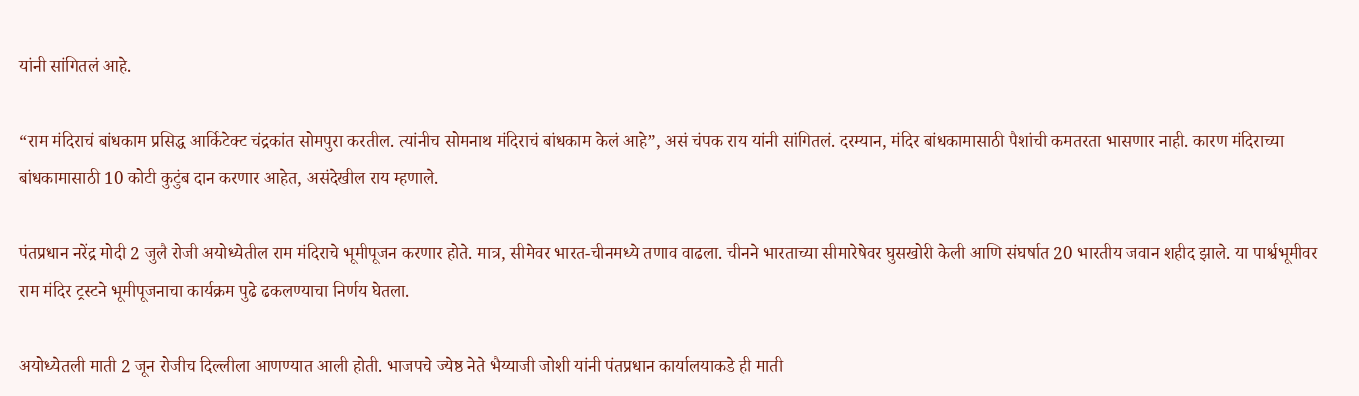यांनी सांगितलं आहे.

“राम मंदिराचं बांधकाम प्रसिद्ध आर्किटेक्ट चंद्रकांत सोमपुरा करतील. त्यांनीच सोमनाथ मंदिराचं बांधकाम केलं आहे”, असं चंपक राय यांनी सांगितलं. दरम्यान, मंदिर बांधकामासाठी पैशांची कमतरता भासणार नाही. कारण मंदिराच्या बांधकामासाठी 10 कोटी कुटुंब दान करणार आहेत, असंदेखील राय म्हणाले.

पंतप्रधान नरेंद्र मोदी 2 जुलै रोजी अयोध्येतील राम मंदिराचे भूमीपूजन करणार होते. मात्र, सीमेवर भारत-चीनमध्ये तणाव वाढला. चीनने भारताच्या सीमारेषेवर घुसखोरी केली आणि संघर्षात 20 भारतीय जवान शहीद झाले. या पार्श्वभूमीवर राम मंदिर ट्रस्टने भूमीपूजनाचा कार्यक्रम पुढे ढकलण्याचा निर्णय घेतला.

अयोध्येतली माती 2 जून रोजीच दिल्लीला आणण्यात आली होती. भाजपचे ज्येष्ठ नेते भैय्याजी जोशी यांनी पंतप्रधान कार्यालयाकडे ही माती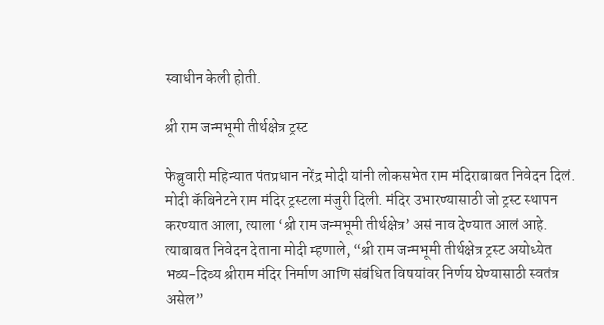स्वाधीन केली होती.

श्री राम जन्मभूमी तीर्थक्षेत्र ट्रस्ट

फेब्रुवारी महिन्यात पंतप्रधान नरेंद्र मोदी यांनी लोकसभेत राम मंदिराबाबत निवेदन दिलं. मोदी कॅबिनेटने राम मंदिर ट्रस्टला मंजुरी दिली. मंदिर उभारण्यासाठी जो ट्रस्ट स्थापन करण्यात आला, त्याला ‘श्री राम जन्मभूमी तीर्थक्षेत्र’ असं नाव देण्यात आलं आहे. त्याबाबत निवेदन देताना मोदी म्हणाले, “श्री राम जन्मभूमी तीर्थक्षेत्र ट्रस्ट अयोध्येत भव्य-दिव्य श्रीराम मंदिर निर्माण आणि संबंधित विषयांवर निर्णय घेण्यासाठी स्वतंत्र असेल”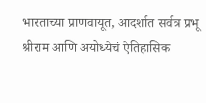भारताच्या प्राणवायूत, आदर्शात सर्वत्र प्रभू श्रीराम आणि अयोध्येचं ऐतिहासिक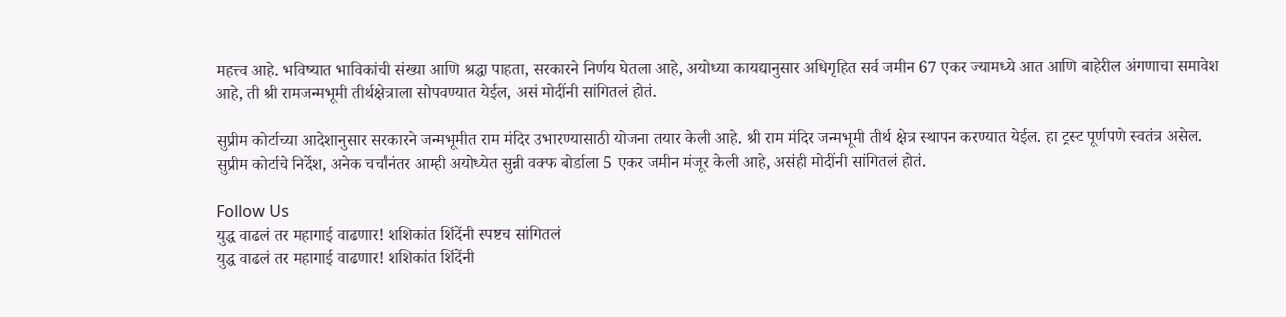महत्त्व आहे. भविष्यात भाविकांची संख्या आणि श्रद्धा पाहता, सरकारने निर्णय घेतला आहे, अयोध्या कायद्यानुसार अधिगृहित सर्व जमीन 67 एकर ज्यामध्ये आत आणि बाहेरील अंगणाचा समावेश आहे, ती श्री रामजन्मभूमी तीर्थक्षेत्राला सोपवण्यात येईल, असं मोदींनी सांगितलं होतं.

सुप्रीम कोर्टाच्या आदेशानुसार सरकारने जन्मभूमीत राम मंदिर उभारण्यासाठी योजना तयार केली आहे. श्री राम मंदिर जन्मभूमी तीर्थ क्षेत्र स्थापन करण्यात येईल. हा ट्रस्ट पूर्णपणे स्वतंत्र असेल. सुप्रीम कोर्टाचे निर्देश, अनेक चर्चांनंतर आम्ही अयोध्येत सुन्नी वक्फ बोर्डाला 5 एकर जमीन मंजूर केली आहे, असंही मोदींनी सांगितलं होतं.

Follow Us
युद्ध वाढलं तर महागाई वाढणार! शशिकांत शिंदेंनी स्पष्टच सांगितलं
युद्ध वाढलं तर महागाई वाढणार! शशिकांत शिंदेंनी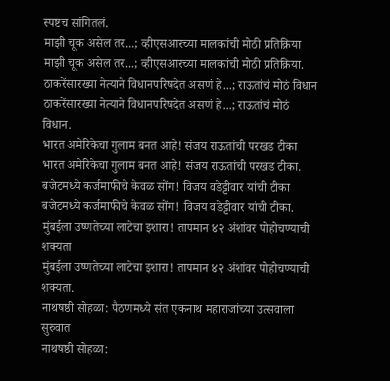स्पष्टच सांगितलं.
माझी चूक असेल तर...; व्हीएसआरच्या मालकांची मोठी प्रतिक्रिया
माझी चूक असेल तर...; व्हीएसआरच्या मालकांची मोठी प्रतिक्रिया.
ठाकरेंसारख्या नेत्याने विधानपरिषदेत असणं हे...; राऊतांचं मोठं विधान
ठाकरेंसारख्या नेत्याने विधानपरिषदेत असणं हे...; राऊतांचं मोठं विधान.
भारत अमेरिकेचा गुलाम बनत आहे! संजय राऊतांची परखड टीका
भारत अमेरिकेचा गुलाम बनत आहे! संजय राऊतांची परखड टीका.
बजेटमध्ये कर्जमाफीचे केवळ सोंग! विजय वडेट्टीवार यांची टीका
बजेटमध्ये कर्जमाफीचे केवळ सोंग! विजय वडेट्टीवार यांची टीका.
मुंबईला उष्णतेच्या लाटेचा इशारा! तापमान ४२ अंशांवर पोहोचण्याची शक्यता
मुंबईला उष्णतेच्या लाटेचा इशारा! तापमान ४२ अंशांवर पोहोचण्याची शक्यता.
नाथषष्ठी सोहळा: पैठणमध्ये संत एकनाथ महाराजांच्या उत्सवाला सुरुवात
नाथषष्ठी सोहळा: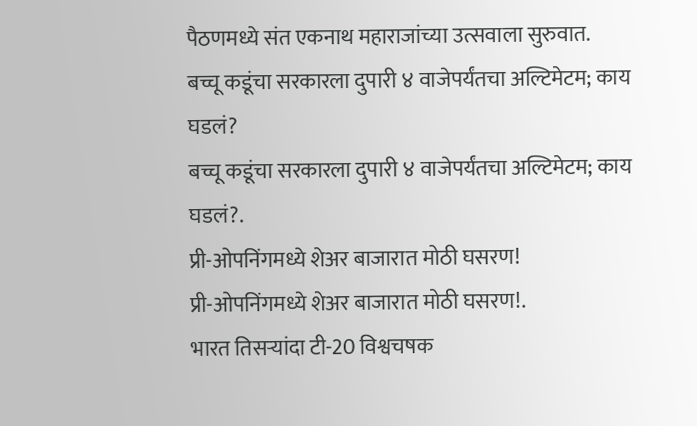पैठणमध्ये संत एकनाथ महाराजांच्या उत्सवाला सुरुवात.
बच्चू कडूंचा सरकारला दुपारी ४ वाजेपर्यंतचा अल्टिमेटम; काय घडलं?
बच्चू कडूंचा सरकारला दुपारी ४ वाजेपर्यंतचा अल्टिमेटम; काय घडलं?.
प्री-ओपनिंगमध्ये शेअर बाजारात मोठी घसरण!
प्री-ओपनिंगमध्ये शेअर बाजारात मोठी घसरण!.
भारत तिसऱ्यांदा टी-20 विश्वचषक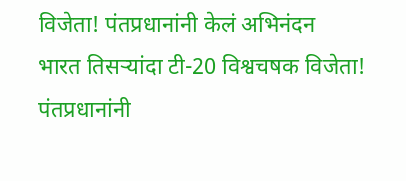विजेता! पंतप्रधानांनी केलं अभिनंदन
भारत तिसऱ्यांदा टी-20 विश्वचषक विजेता! पंतप्रधानांनी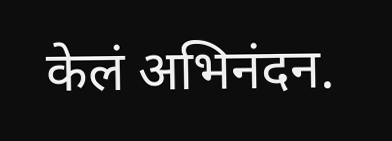केलं अभिनंदन.